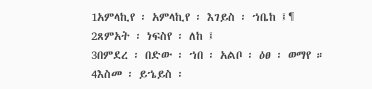1አምላኪየ ፡ አምላኪየ ፡ እገይስ ፡ ኀቤከ ፤¶
2ጸምአት ፡ ነፍስየ ፡ ለከ ፤
3በምደረ ፡ በድው ፡ ኀበ ፡ አልቦ ፡ ዕፀ ፡ ወማየ ።
4እስመ ፡ ይኄይስ ፡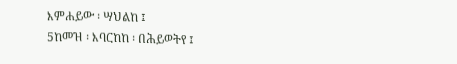እምሐይው ፡ ሣህልከ ፤
5ከመዝ ፡ እባርከከ ፡ በሕይወትየ ፤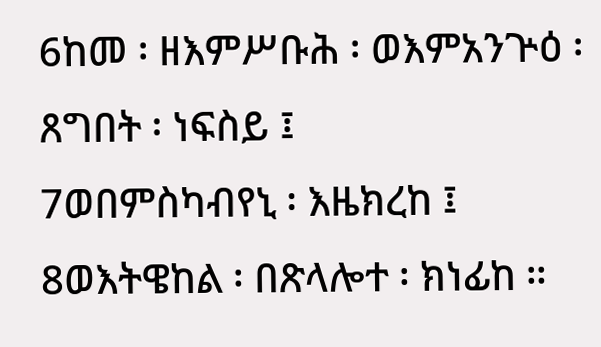6ከመ ፡ ዘእምሥቡሕ ፡ ወእምአንጕዕ ፡ ጸግበት ፡ ነፍስይ ፤
7ወበምስካብየኒ ፡ እዜክረከ ፤
8ወእትዌከል ፡ በጽላሎተ ፡ ክነፊከ ።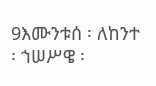9እሙንቱሰ ፡ ለከንተ ፡ ኀሠሥዌ ፡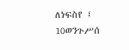ለነፍስየ ፤
10ወንጉሥሰ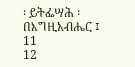፡ ይትፌሣሕ ፡ በእግዚአብሔር ፤
11
12